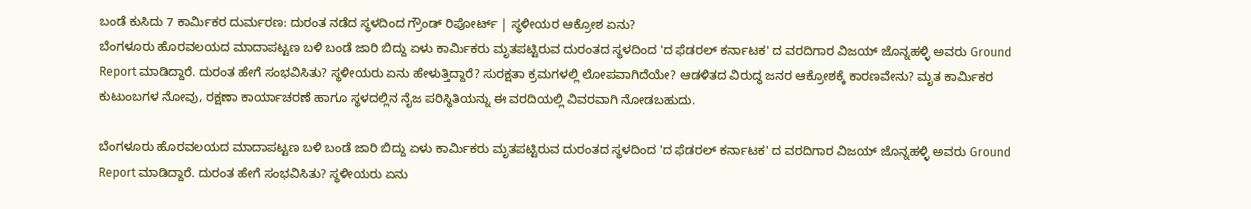ಬಂಡೆ ಕುಸಿದು 7 ಕಾರ್ಮಿಕರ ದುರ್ಮರಣ: ದುರಂತ ನಡೆದ ಸ್ಥಳದಿಂದ ಗ್ರೌಂಡ್ ರಿಪೋರ್ಟ್ | ಸ್ಥಳೀಯರ ಆಕ್ರೋಶ ಏನು?
ಬೆಂಗಳೂರು ಹೊರವಲಯದ ಮಾದಾಪಟ್ಟಣ ಬಳಿ ಬಂಡೆ ಜಾರಿ ಬಿದ್ದು ಏಳು ಕಾರ್ಮಿಕರು ಮೃತಪಟ್ಟಿರುವ ದುರಂತದ ಸ್ಥಳದಿಂದ 'ದ ಫೆಡರಲ್ ಕರ್ನಾಟಕ' ದ ವರದಿಗಾರ ವಿಜಯ್ ಜೊನ್ನಹಳ್ಳಿ ಅವರು Ground Report ಮಾಡಿದ್ದಾರೆ. ದುರಂತ ಹೇಗೆ ಸಂಭವಿಸಿತು? ಸ್ಥಳೀಯರು ಏನು ಹೇಳುತ್ತಿದ್ದಾರೆ? ಸುರಕ್ಷತಾ ಕ್ರಮಗಳಲ್ಲಿ ಲೋಪವಾಗಿದೆಯೇ? ಆಡಳಿತದ ವಿರುದ್ಧ ಜನರ ಆಕ್ರೋಶಕ್ಕೆ ಕಾರಣವೇನು? ಮೃತ ಕಾರ್ಮಿಕರ ಕುಟುಂಬಗಳ ನೋವು, ರಕ್ಷಣಾ ಕಾರ್ಯಾಚರಣೆ ಹಾಗೂ ಸ್ಥಳದಲ್ಲಿನ ನೈಜ ಪರಿಸ್ಥಿತಿಯನ್ನು ಈ ವರದಿಯಲ್ಲಿ ವಿವರವಾಗಿ ನೋಡಬಹುದು.

ಬೆಂಗಳೂರು ಹೊರವಲಯದ ಮಾದಾಪಟ್ಟಣ ಬಳಿ ಬಂಡೆ ಜಾರಿ ಬಿದ್ದು ಏಳು ಕಾರ್ಮಿಕರು ಮೃತಪಟ್ಟಿರುವ ದುರಂತದ ಸ್ಥಳದಿಂದ 'ದ ಫೆಡರಲ್ ಕರ್ನಾಟಕ' ದ ವರದಿಗಾರ ವಿಜಯ್ ಜೊನ್ನಹಳ್ಳಿ ಅವರು Ground Report ಮಾಡಿದ್ದಾರೆ. ದುರಂತ ಹೇಗೆ ಸಂಭವಿಸಿತು? ಸ್ಥಳೀಯರು ಏನು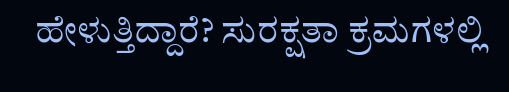ಹೇಳುತ್ತಿದ್ದಾರೆ? ಸುರಕ್ಷತಾ ಕ್ರಮಗಳಲ್ಲಿ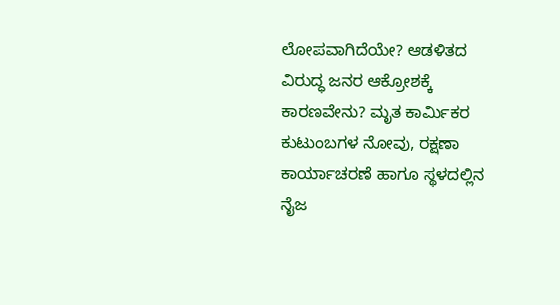ಲೋಪವಾಗಿದೆಯೇ? ಆಡಳಿತದ ವಿರುದ್ಧ ಜನರ ಆಕ್ರೋಶಕ್ಕೆ ಕಾರಣವೇನು? ಮೃತ ಕಾರ್ಮಿಕರ ಕುಟುಂಬಗಳ ನೋವು, ರಕ್ಷಣಾ ಕಾರ್ಯಾಚರಣೆ ಹಾಗೂ ಸ್ಥಳದಲ್ಲಿನ ನೈಜ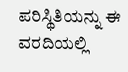ಪರಿಸ್ಥಿತಿಯನ್ನು ಈ ವರದಿಯಲ್ಲಿ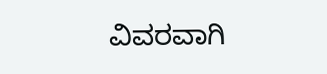ವಿವರವಾಗಿ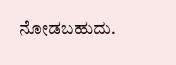ನೋಡಬಹುದು.